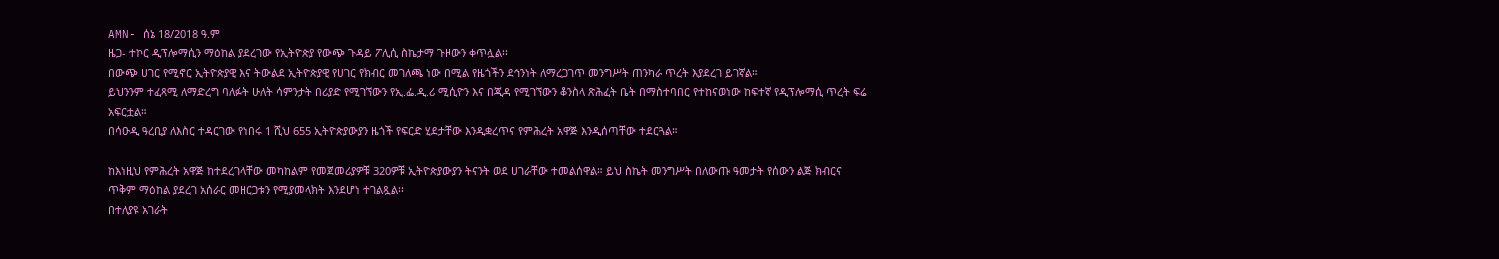AMN- ሰኔ 18/2018 ዓ.ም
ዜጋ- ተኮር ዲፕሎማሲን ማዕከል ያደረገው የኢትዮጵያ የውጭ ጉዳይ ፖሊሲ ስኬታማ ጉዞውን ቀጥሏል፡፡
በውጭ ሀገር የሚኖር ኢትዮጵያዊ እና ትውልደ ኢትዮጵያዊ የሀገር የክብር መገለጫ ነው በሚል የዜጎችን ደኅንነት ለማረጋገጥ መንግሥት ጠንካራ ጥረት እያደረገ ይገኛል።
ይህንንም ተፈጻሚ ለማድረግ ባለፉት ሁለት ሳምንታት በሪያድ የሚገኘውን የኢ.ፌ.ዲ.ሪ ሚሲዮን እና በጂዳ የሚገኘውን ቆንስላ ጽሕፈት ቤት በማስተባበር የተከናወነው ከፍተኛ የዲፕሎማሲ ጥረት ፍሬ አፍርቷል።
በሳዑዲ ዓረቢያ ለእስር ተዳርገው የነበሩ 1 ሺህ 655 ኢትዮጵያውያን ዜጎች የፍርድ ሂደታቸው እንዲቋረጥና የምሕረት አዋጅ እንዲሰጣቸው ተደርጓል።

ከእነዚህ የምሕረት አዋጅ ከተደረገላቸው መካከልም የመጀመሪያዎቹ 320ዎቹ ኢትዮጵያውያን ትናንት ወደ ሀገራቸው ተመልሰዋል። ይህ ስኬት መንግሥት በለውጡ ዓመታት የሰውን ልጅ ክብርና ጥቅም ማዕከል ያደረገ አሰራር መዘርጋቱን የሚያመላክት እንደሆነ ተገልጿል፡፡
በተለያዩ አገራት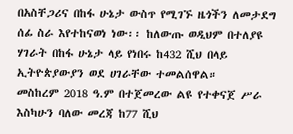በአስቸጋሪና በከፋ ሁኔታ ውስጥ የሚገኙ ዜጎችን ለመታደግ ሰፊ ስራ እየተከናወነ ነው፡፡ ከለውጡ ወዲህም በተለያዩ ሃገራት በከፋ ሁኔታ ላይ የነበሩ ከ432 ሺህ በላይ ኢትዮጵያውያን ወደ ሀገራቸው ተመልሰዋል።
መስከረም 2018 ዓ.ም በተጀመረው ልዩ የተቀናጀ ሥራ እስካሁን ባለው መረጃ ከ77 ሺህ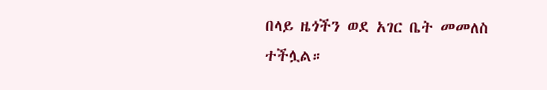በላይ ዜጎችን ወደ አገር ቤት መመለስ ተችሏል።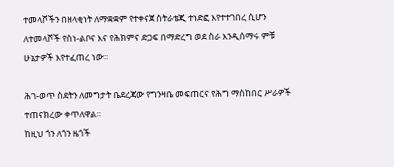ተመላሾችን በዘላቂነት ለማቋቋም የተቀናጀ ስትራቴጂ ተነድፎ እየተተገበረ ሲሆን ለተመላሾች የስነ-ልቦና እና የሕክምና ድጋፍ በማድረግ ወደ ስራ እንዲሰማሩ ምቹ ሁኔታዎች እየተፈጠረ ነው።

ሕገ-ወጥ ስደትን ለመግታት ቤደረጃው የግንዛቤ መፍጠርና የሕግ ማስከበር ሥራዎች ተጠናክረው ቀጥለዋል።
ከዚህ ጎን ለጎን ዜጎች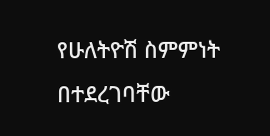የሁለትዮሽ ስምምነት በተደረገባቸው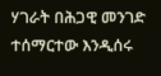ሃገራት በሕጋዊ መንገድ ተሰማርተው እንዲሰሩ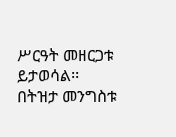ሥርዓት መዘርጋቱ ይታወሳል፡፡
በትዝታ መንግስቱ